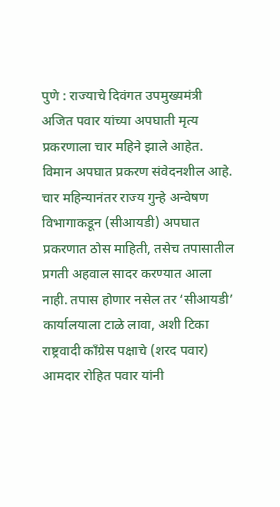पुणे : राज्याचे दिवंगत उपमुख्यमंत्री अजित पवार यांच्या अपघाती मृत्य प्रकरणाला चार महिने झाले आहेत. विमान अपघात प्रकरण संवेदनशील आहे. चार महिन्यानंतर राज्य गुन्हे अन्वेषण विभागाकडून (सीआयडी) अपघात प्रकरणात ठोस माहिती, तसेच तपासातील प्रगती अहवाल सादर करण्यात आला नाही. तपास होणार नसेल तर ‘सीआयडी’ कार्यालयाला टाळे लावा, अशी टिका राष्ट्रवादी काँग्रेस पक्षाचे (शरद पवार) आमदार रोहित पवार यांनी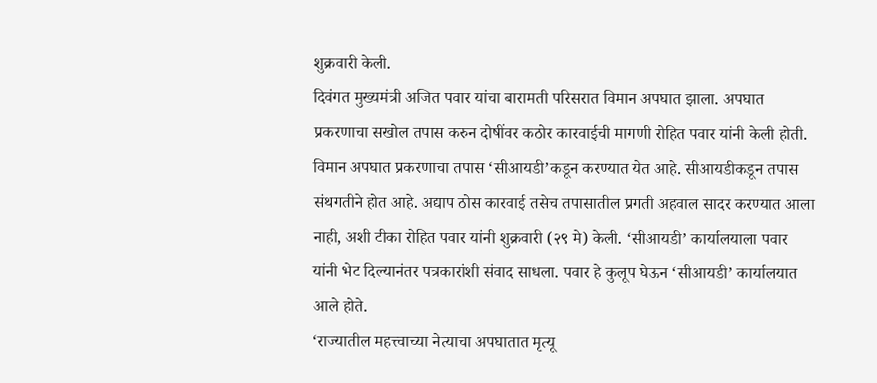शुक्रवारी केली.
दिवंगत मुख्यमंत्री अजित पवार यांचा बारामती परिसरात विमान अपघात झाला. अपघात प्रकरणाचा सखोल तपास करुन दोषींवर कठोर कारवाईची मागणी रोहित पवार यांनी केली होती. विमान अपघात प्रकरणाचा तपास ‘सीआयडी’कडून करण्यात येत आहे. सीआयडीकडून तपास संथगतीने होत आहे. अद्याप ठोस कारवाई तसेच तपासातील प्रगती अहवाल सादर करण्यात आला नाही, अशी टीका रोहित पवार यांनी शुक्रवारी (२९ मे) केली. ‘सीआयडी’ कार्यालयाला पवार यांनी भेट दिल्यानंतर पत्रकारांशी संवाद साधला. पवार हे कुलूप घेऊन ‘सीआयडी’ कार्यालयात आले होते.
‘राज्यातील महत्त्वाच्या नेत्याचा अपघातात मृत्यू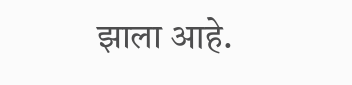झाला आहे.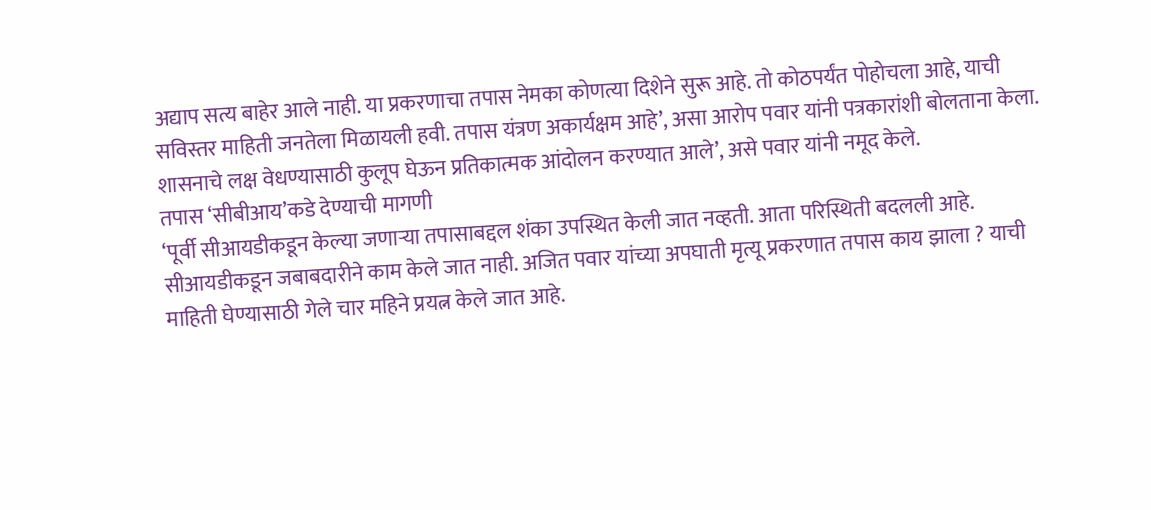अद्याप सत्य बाहेर आले नाही. या प्रकरणाचा तपास नेमका कोणत्या दिशेने सुरू आहे. तो कोठपर्यंत पोहोचला आहे, याची सविस्तर माहिती जनतेला मिळायली हवी. तपास यंत्रण अकार्यक्षम आहे’, असा आरोप पवार यांनी पत्रकारांशी बोलताना केला. शासनाचे लक्ष वेधण्यासाठी कुलूप घेऊन प्रतिकात्मक आंदोलन करण्यात आले’, असे पवार यांनी नमूद केले.
तपास ‘सीबीआय’कडे देण्याची मागणी
‘पूर्वी सीआयडीकडून केल्या जणाऱ्या तपासाबद्दल शंका उपस्थित केली जात नव्हती. आता परिस्थिती बदलली आहे. सीआयडीकडून जबाबदारीने काम केले जात नाही. अजित पवार यांच्या अपघाती मृत्यू प्रकरणात तपास काय झाला ? याची माहिती घेण्यासाठी गेले चार महिने प्रयत्न केले जात आहे.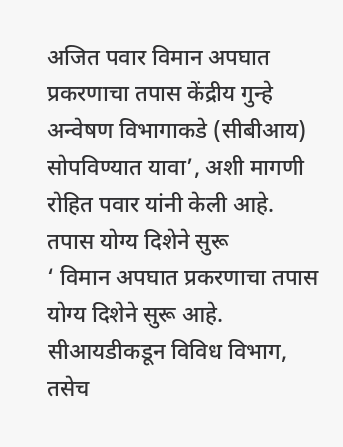अजित पवार विमान अपघात प्रकरणाचा तपास केंद्रीय गुन्हे अन्वेषण विभागाकडे (सीबीआय) सोपविण्यात यावा’, अशी मागणी रोहित पवार यांनी केली आहे.
तपास योग्य दिशेने सुरू
‘ विमान अपघात प्रकरणाचा तपास योग्य दिशेने सुरू आहे. सीआयडीकडून विविध विभाग, तसेच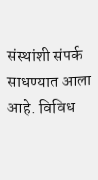संस्थांशी संपर्क साधण्यात आला आहे. विविध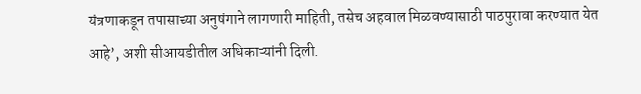यंत्रणाकडून तपासाच्या अनुषंगाने लागणारी माहिती, तसेच अहवाल मिळवण्यासाठी पाठपुरावा करण्यात येत आहे’, अशी सीआयडीतील अधिकाऱ्यांनी दिली.